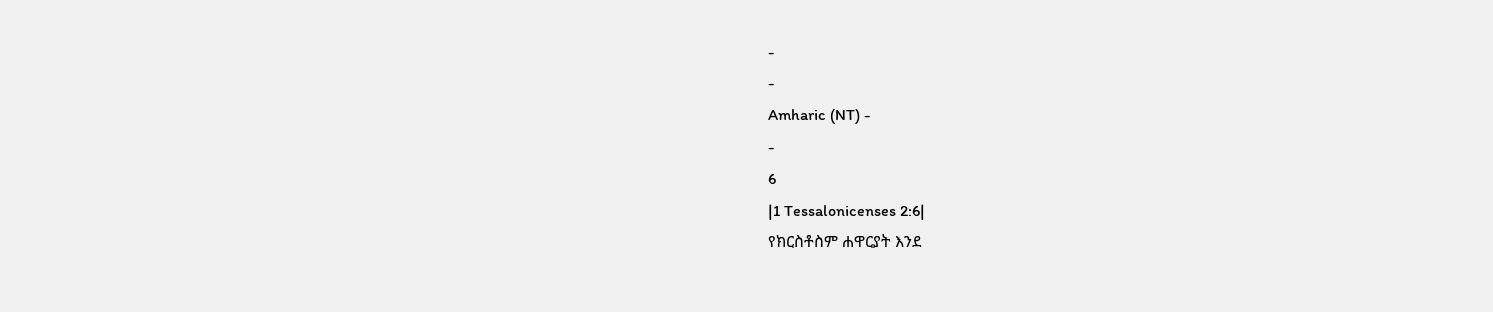-
-
Amharic (NT) -
-
6
|1 Tessalonicenses 2:6|
የክርስቶስም ሐዋርያት እንደ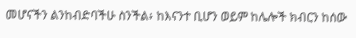መሆናችን ልንከብድባችሁ ስንችል፥ ከእናንተ ቢሆን ወይም ከሌሎች ክብርን ከሰው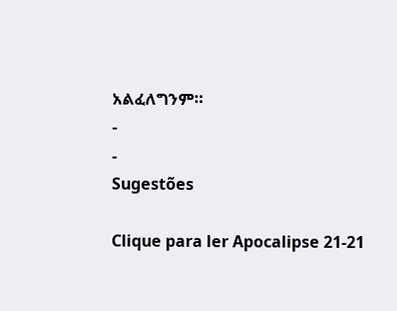አልፈለግንም።
-
-
Sugestões

Clique para ler Apocalipse 21-21